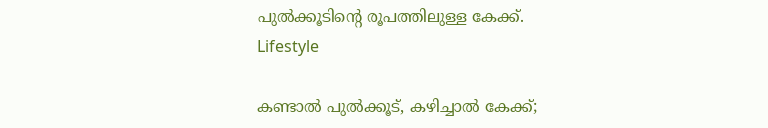പുൽക്കൂടിന്‍റെ രൂപത്തിലുള്ള കേക്ക്.
Lifestyle

കണ്ടാൽ പുൽക്കൂട്, കഴിച്ചാൽ കേക്ക്;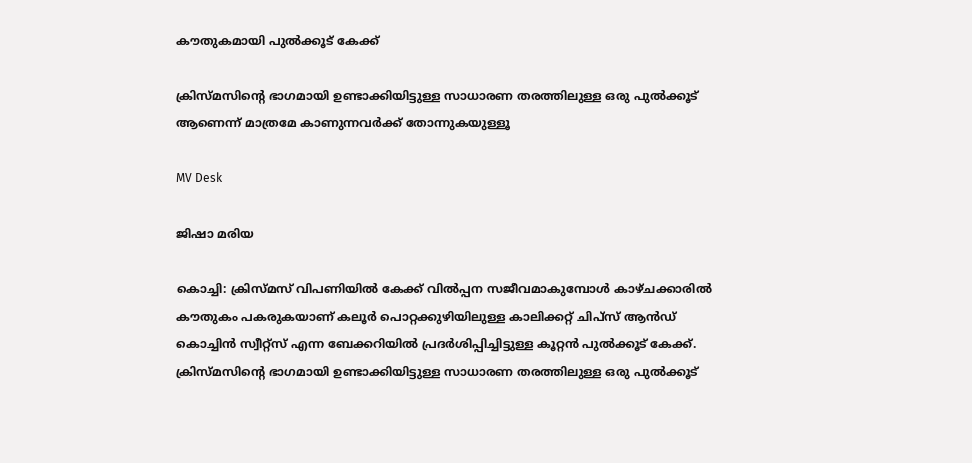കൗതുകമായി പുല്‍ക്കൂട് കേക്ക്

ക്രിസ്മസിന്‍റെ ഭാഗമായി ഉണ്ടാക്കിയിട്ടുള്ള സാധാരണ തരത്തിലുള്ള ഒരു പുല്‍ക്കൂട് ആണെന്ന് മാത്രമേ കാണുന്നവര്‍ക്ക് തോന്നുകയുള്ളൂ

MV Desk

ജിഷാ മരിയ

കൊച്ചി: ക്രിസ്മസ് വിപണിയില്‍ കേക്ക് വിൽപ്പന സജീവമാകുമ്പോള്‍ കാഴ്ചക്കാരില്‍ കൗതുകം പകരുകയാണ് കലൂര്‍ പൊറ്റക്കുഴിയിലുള്ള കാലിക്കറ്റ് ചിപ്സ് ആന്‍ഡ് കൊച്ചിന്‍ സ്വീറ്റ്സ് എന്ന ബേക്കറിയില്‍ പ്രദര്‍ശിപ്പിച്ചിട്ടുള്ള കൂറ്റന്‍ പുല്‍ക്കൂട് കേക്ക്. ക്രിസ്മസിന്‍റെ ഭാഗമായി ഉണ്ടാക്കിയിട്ടുള്ള സാധാരണ തരത്തിലുള്ള ഒരു പുല്‍ക്കൂട്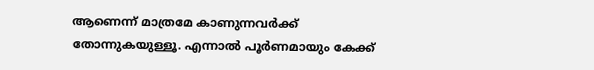ആണെന്ന് മാത്രമേ കാണുന്നവര്‍ക്ക് തോന്നുകയുള്ളൂ. എന്നാല്‍ പൂര്‍ണമായും കേക്ക്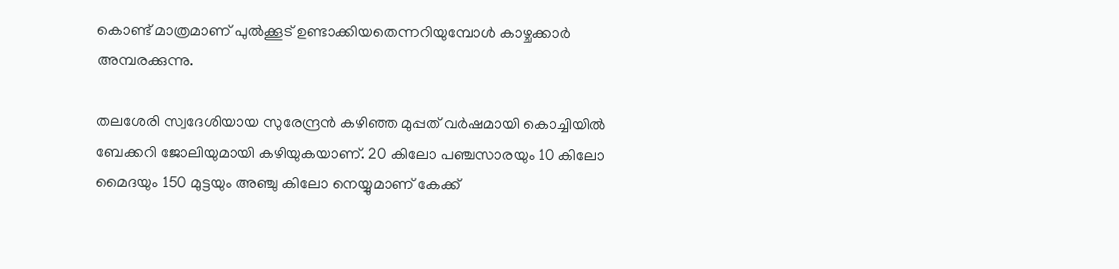കൊണ്ട് മാത്രമാണ് പുല്‍ക്കൂട് ഉണ്ടാക്കിയതെന്നറിയുമ്പോള്‍ കാഴ്ചക്കാർ അമ്പരക്കുന്നു.

തലശേരി സ്വദേശിയായ സുരേന്ദ്രന്‍ കഴിഞ്ഞ മുപ്പത് വര്‍ഷമായി കൊച്ചിയില്‍ ബേക്കറി ജോലിയുമായി കഴിയുകയാണ്. 20 കിലോ പഞ്ചസാരയും 10 കിലോ മൈദയും 150 മുട്ടയും അഞ്ചു കിലോ നെയ്യുമാണ് കേക്ക്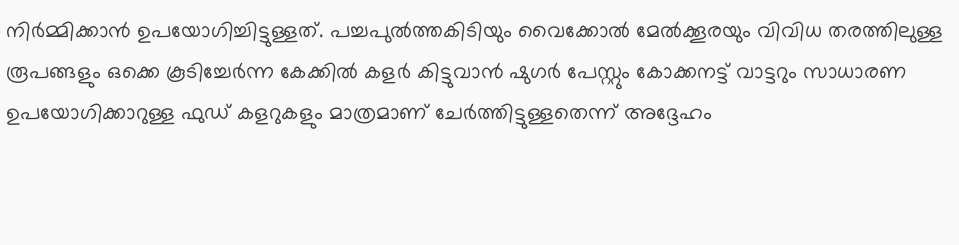നിര്‍മ്മിക്കാന്‍ ഉപയോഗിച്ചിട്ടുള്ളത്. പച്ചപുല്‍ത്തകിടിയും വൈക്കോല്‍ മേല്‍ക്കൂരയും വിവിധ തരത്തിലുള്ള രൂപങ്ങളും ഒക്കെ കൂടിച്ചേര്‍ന്ന കേക്കില്‍ കളര്‍ കിട്ടുവാന്‍ ഷുഗര്‍ പേസ്റ്റും കോക്കനട്ട് വാട്ടറും സാധാരണ ഉപയോഗിക്കാറുള്ള ഫുഡ് കളറുകളും മാത്രമാണ് ചേര്‍ത്തിട്ടുള്ളതെന്ന് അദ്ദേഹം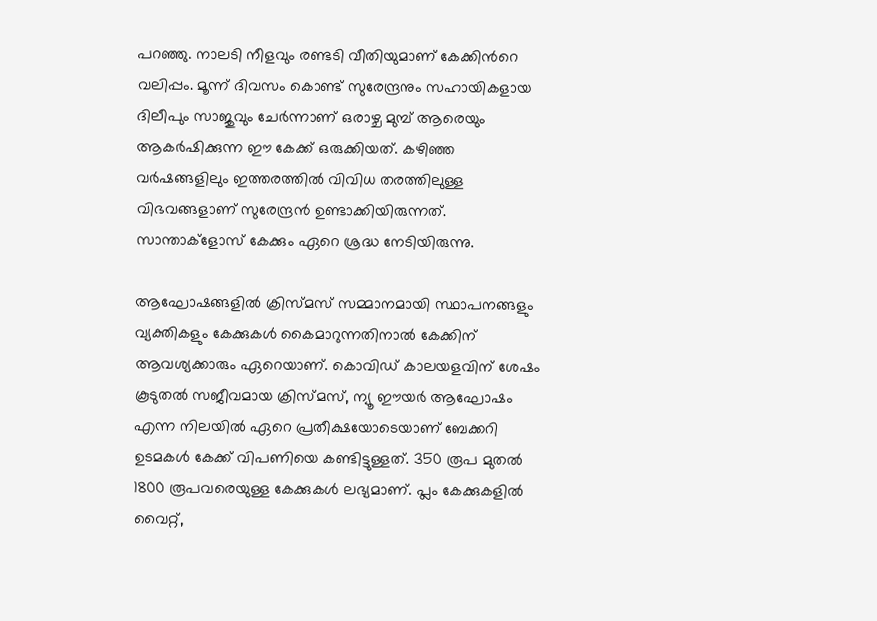പറഞ്ഞു. നാലടി നീളവും രണ്ടടി വീതിയുമാണ് കേക്കിന്‍റെ വലിപ്പം. മൂന്ന് ദിവസം കൊണ്ട് സുരേന്ദ്രനും സഹായികളായ ദിലീപും സാജുവും ചേര്‍ന്നാണ് ഒരാഴ്ച മുമ്പ് ആരെയും ആകര്‍ഷിക്കുന്ന ഈ കേക്ക് ഒരുക്കിയത്. കഴിഞ്ഞ വര്‍ഷങ്ങളിലും ഇത്തരത്തില്‍ വിവിധ തരത്തിലുള്ള വിഭവങ്ങളാണ് സുരേന്ദ്രന്‍ ഉണ്ടാക്കിയിരുന്നത്. സാന്താക്ളോസ് കേക്കും ഏറെ ശ്രദ്ധ നേടിയിരുന്നു.

ആഘോഷങ്ങളില്‍ ക്രിസ്മസ് സമ്മാനമായി സ്ഥാപനങ്ങളും വ്യക്തികളും കേക്കുകള്‍ കൈമാറുന്നതിനാല്‍ കേക്കിന് ആവശ്യക്കാരും ഏറെയാണ്. കൊവിഡ് കാലയളവിന് ശേഷം കൂടുതല്‍ സജീവമായ ക്രിസ്മസ്, ന്യൂ ഈയര്‍ ആഘോഷം എന്ന നിലയില്‍ ഏറെ പ്രതീക്ഷയോടെയാണ് ബേക്കറി ഉടമകള്‍ കേക്ക് വിപണിയെ കണ്ടിട്ടുള്ളത്. 350 രൂപ മുതല്‍ 1800 രൂപവരെയുള്ള കേക്കുകള്‍ ലഭ്യമാണ്. പ്ലം കേക്കുകളില്‍ വൈറ്റ്,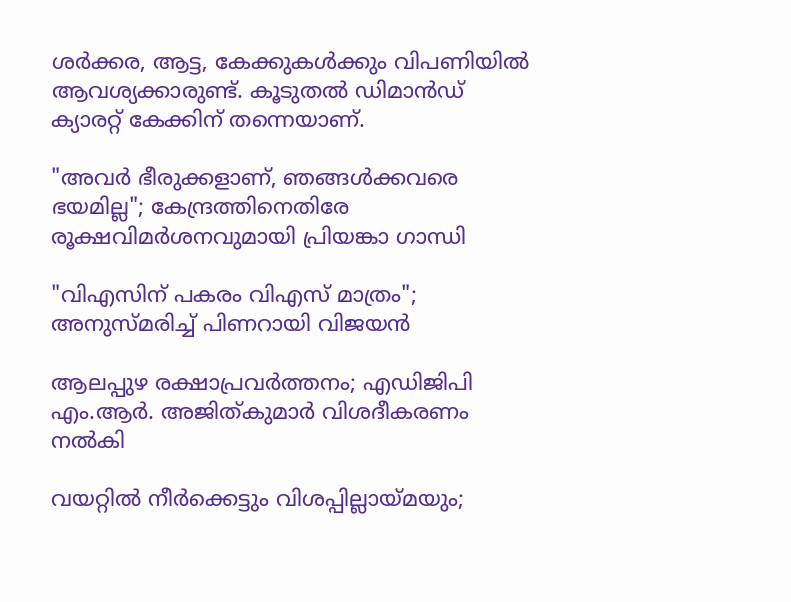ശര്‍ക്കര, ആട്ട, കേക്കുകള്‍ക്കും വിപണിയില്‍ ആവശ്യക്കാരുണ്ട്. കൂടുതല്‍ ഡിമാന്‍ഡ് ക്യാരറ്റ് കേക്കിന് തന്നെയാണ്.

"അവർ ഭീരുക്കളാണ്, ഞങ്ങൾക്കവരെ ഭയമില്ല"; കേന്ദ്രത്തിനെതിരേ രൂക്ഷവിമർശനവുമായി പ്രിയങ്കാ ഗാന്ധി

"വിഎസിന് പകരം വിഎസ് മാത്രം"; അനുസ്മരിച്ച് പിണറായി വിജയൻ

ആലപ്പുഴ രക്ഷാപ്രവര്‍ത്തനം; എഡിജിപി എം.ആര്‍. അജിത്കുമാര്‍ വിശദീകരണം നല്‍കി

വയറ്റിൽ നീർക്കെട്ടും വിശപ്പില്ലായ്മയും;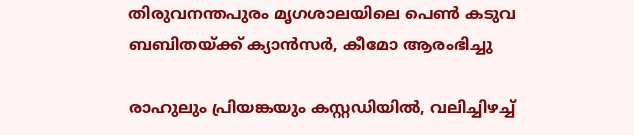തിരുവനന്തപുരം മൃഗശാലയിലെ പെൺ കടുവ ബബിതയ്ക്ക് ക്യാൻസർ, കീമോ ആരംഭിച്ചു

രാഹുലും പ്രിയങ്കയും കസ്റ്റഡിയിൽ, വലിച്ചിഴച്ച്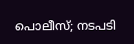പൊലീസ്; നടപടി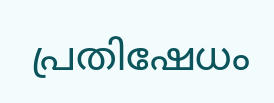പ്രതിഷേധം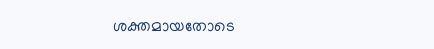ശക്തമായതോടെ